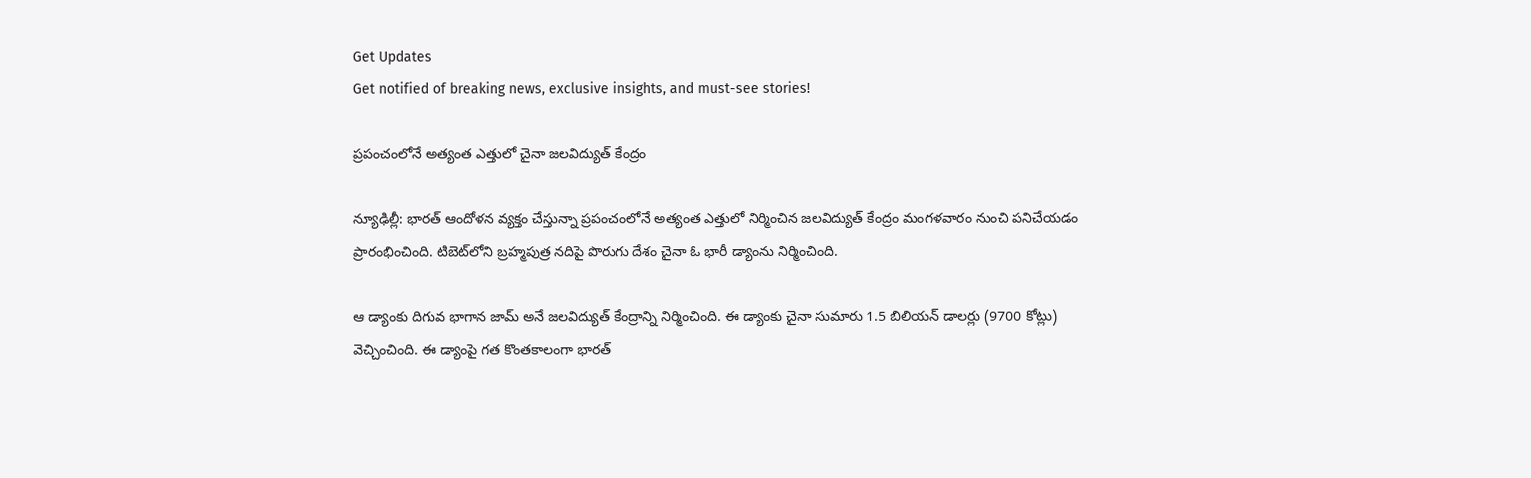Get Updates
Get notified of breaking news, exclusive insights, and must-see stories!

ప్రపంచంలోనే అత్యంత ఎత్తులో చైనా జలవిద్యుత్ కేంద్రం

న్యూఢిల్లీ: భారత్ ఆందోళన వ్యక్తం చేస్తున్నా ప్రపంచంలోనే అత్యంత ఎత్తులో నిర్మించిన జలవిద్యుత్ కేంద్రం మంగళవారం నుంచి పనిచేయడం ప్రారంభించింది. టిబెట్‌లోని బ్రహ్మపుత్ర నదిపై పొరుగు దేశం చైనా ఓ భారీ డ్యాంను నిర్మించింది.

ఆ డ్యాంకు దిగువ భాగాన జామ్ అనే జలవిద్యుత్ కేంద్రాన్ని నిర్మించింది. ఈ డ్యాంకు చైనా సుమారు 1.5 బిలియన్ డాలర్లు (9700 కోట్లు) వెచ్చించింది. ఈ డ్యాంపై గత కొంతకాలంగా భారత్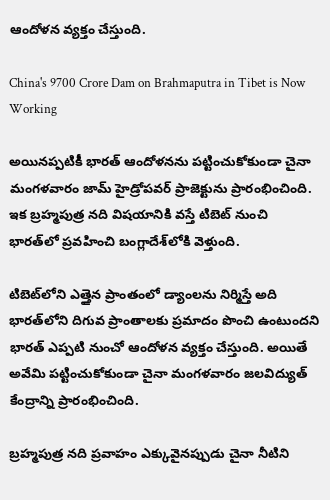ఆందోళన వ్యక్తం చేస్తుంది.

China's 9700 Crore Dam on Brahmaputra in Tibet is Now Working

అయినప్పటికీ భారత్ ఆందోళనను పట్టించుకోకుండా చైనా మంగళవారం జామ్ హైడ్రోపవర్ ప్రాజెక్టును ప్రారంభించింది. ఇక బ్రహ్మపుత్ర నది విషయానికి వస్తే టిబెట్ నుంచి భారత్‌లో ప్రవహించి బంగ్లాదేశ్‌లోకి వెళ్తుంది.

టిబెట్‌లోని ఎత్తైన ప్రాంతంలో డ్యాంలను నిర్మిస్తే అది భారత్‌‌లోని దిగువ ప్రాంతాలకు ప్రమాదం పొంచి ఉంటుందని భారత్ ఎప్పటి నుంచో ఆందోళన వ్యక్తం చేస్తుంది. అయితే అవేమి పట్టించుకోకుండా చైనా మంగళవారం జలవిద్యుత్ కేంద్రాన్ని ప్రారంభించింది.

బ్రహ్మపుత్ర నది ప్రవాహం ఎక్కువైనప్పుడు చైనా నీటిని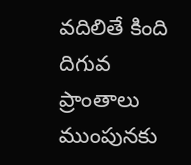వదిలితే కింది దిగువ ప్రాంతాలు ముంపునకు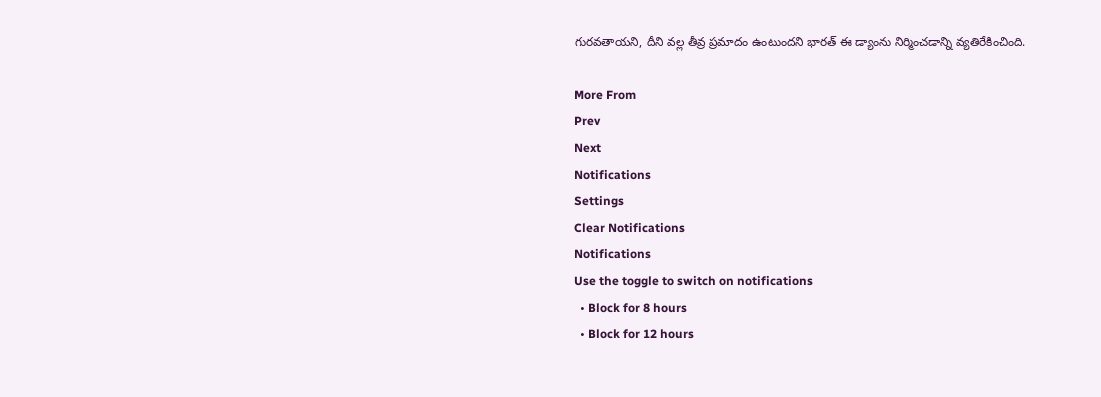గురవతాయని, దీని వల్ల తీవ్ర ప్రమాదం ఉంటుందని భారత్ ఈ డ్యాంను నిర్మించడాన్ని వ్యతిరేకించింది.

More From
Prev
Next
Notifications
Settings
Clear Notifications
Notifications
Use the toggle to switch on notifications
  • Block for 8 hours
  • Block for 12 hours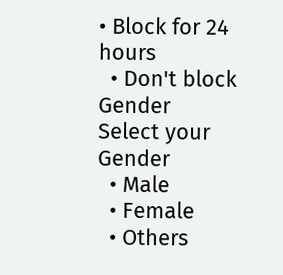• Block for 24 hours
  • Don't block
Gender
Select your Gender
  • Male
  • Female
  • Others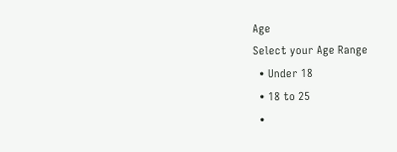Age
Select your Age Range
  • Under 18
  • 18 to 25
  •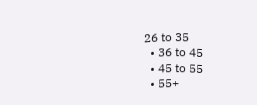26 to 35
  • 36 to 45
  • 45 to 55
  • 55+